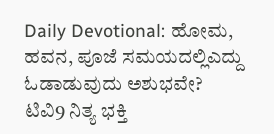Daily Devotional: ಹೋಮ, ಹವನ, ಪೂಜೆ ಸಮಯದಲ್ಲಿಎದ್ದು ಓಡಾಡುವುದು ಅಶುಭವೇ?
ಟಿವಿ9 ನಿತ್ಯ ಭಕ್ತಿ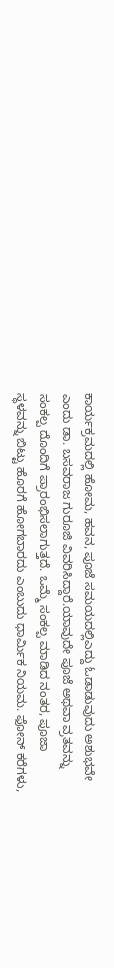ಕಾರ್ಯಕ್ರಮದಲ್ಲಿ ಹೋಮ, ಹವನ, ಪೂಜೆ ಸಮಯದಲ್ಲಿಎದ್ದು ಓಡಾಡುವುದು ಅಶುಭವೇ ಎಂದು ಡಾ. ಬಸವರಾಜ ಗುರೂಜಿ ವಿವರಿಸಿದ್ದಾರೆ.ಯಾವುದೇ ಪೂಜೆ ಅಥವಾ ವ್ರತವನ್ನು ಸಂಕಲ್ಪ ದೊಂದಿಗೆ ಪ್ರಾರಂಭಿಸಲಾಗುತ್ತದೆ. ಒಮ್ಮೆ ಸಂಕಲ್ಪ ಮಾಡಿದ ನಂತರ, ಪೂಜಾ ಸ್ಥಳವನ್ನು ಬಿಟ್ಟು ಹೊರಗೆ ಹೋಗಬಾರದು ಎಂಬುದು ಧಾರ್ಮಿಕ ನಿಯಮ. ಫೋನ್ ಕರೆಗಳು,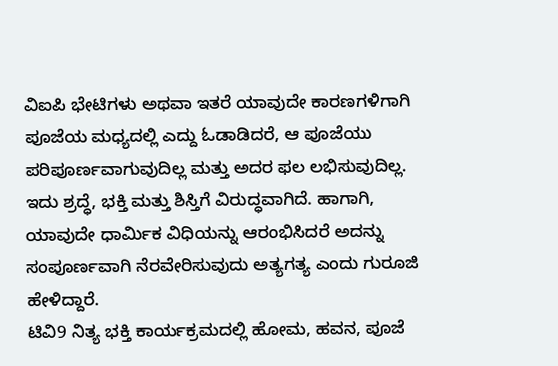ವಿಐಪಿ ಭೇಟಿಗಳು ಅಥವಾ ಇತರೆ ಯಾವುದೇ ಕಾರಣಗಳಿಗಾಗಿ ಪೂಜೆಯ ಮಧ್ಯದಲ್ಲಿ ಎದ್ದು ಓಡಾಡಿದರೆ, ಆ ಪೂಜೆಯು ಪರಿಪೂರ್ಣವಾಗುವುದಿಲ್ಲ ಮತ್ತು ಅದರ ಫಲ ಲಭಿಸುವುದಿಲ್ಲ. ಇದು ಶ್ರದ್ಧೆ, ಭಕ್ತಿ ಮತ್ತು ಶಿಸ್ತಿಗೆ ವಿರುದ್ಧವಾಗಿದೆ. ಹಾಗಾಗಿ, ಯಾವುದೇ ಧಾರ್ಮಿಕ ವಿಧಿಯನ್ನು ಆರಂಭಿಸಿದರೆ ಅದನ್ನು ಸಂಪೂರ್ಣವಾಗಿ ನೆರವೇರಿಸುವುದು ಅತ್ಯಗತ್ಯ ಎಂದು ಗುರೂಜಿ ಹೇಳಿದ್ದಾರೆ.
ಟಿವಿ9 ನಿತ್ಯ ಭಕ್ತಿ ಕಾರ್ಯಕ್ರಮದಲ್ಲಿ ಹೋಮ, ಹವನ, ಪೂಜೆ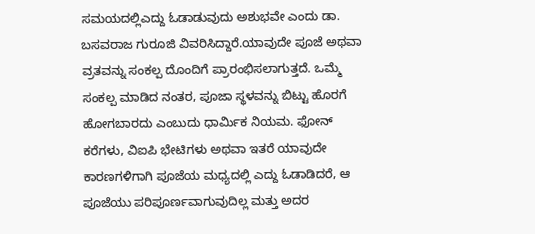ಸಮಯದಲ್ಲಿಎದ್ದು ಓಡಾಡುವುದು ಅಶುಭವೇ ಎಂದು ಡಾ. ಬಸವರಾಜ ಗುರೂಜಿ ವಿವರಿಸಿದ್ದಾರೆ.ಯಾವುದೇ ಪೂಜೆ ಅಥವಾ ವ್ರತವನ್ನು ಸಂಕಲ್ಪ ದೊಂದಿಗೆ ಪ್ರಾರಂಭಿಸಲಾಗುತ್ತದೆ. ಒಮ್ಮೆ ಸಂಕಲ್ಪ ಮಾಡಿದ ನಂತರ, ಪೂಜಾ ಸ್ಥಳವನ್ನು ಬಿಟ್ಟು ಹೊರಗೆ ಹೋಗಬಾರದು ಎಂಬುದು ಧಾರ್ಮಿಕ ನಿಯಮ. ಫೋನ್ ಕರೆಗಳು, ವಿಐಪಿ ಭೇಟಿಗಳು ಅಥವಾ ಇತರೆ ಯಾವುದೇ ಕಾರಣಗಳಿಗಾಗಿ ಪೂಜೆಯ ಮಧ್ಯದಲ್ಲಿ ಎದ್ದು ಓಡಾಡಿದರೆ, ಆ ಪೂಜೆಯು ಪರಿಪೂರ್ಣವಾಗುವುದಿಲ್ಲ ಮತ್ತು ಅದರ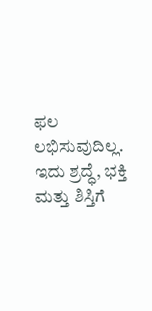ಫಲ ಲಭಿಸುವುದಿಲ್ಲ. ಇದು ಶ್ರದ್ಧೆ, ಭಕ್ತಿ ಮತ್ತು ಶಿಸ್ತಿಗೆ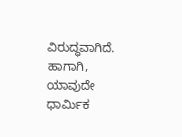ವಿರುದ್ಧವಾಗಿದೆ. ಹಾಗಾಗಿ, ಯಾವುದೇ ಧಾರ್ಮಿಕ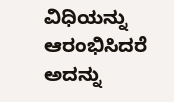ವಿಧಿಯನ್ನು ಆರಂಭಿಸಿದರೆ ಅದನ್ನು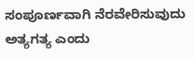ಸಂಪೂರ್ಣವಾಗಿ ನೆರವೇರಿಸುವುದು ಅತ್ಯಗತ್ಯ ಎಂದು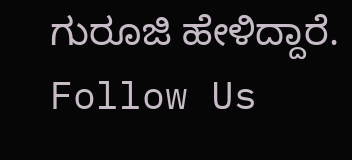ಗುರೂಜಿ ಹೇಳಿದ್ದಾರೆ.
Follow Us